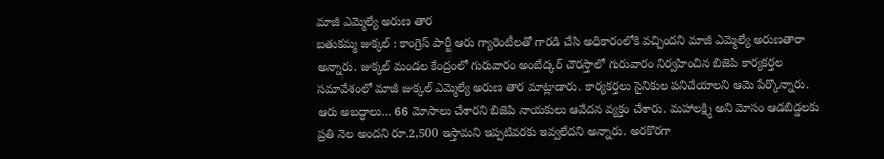మాజీ ఎమ్మెల్యే అరుణ తార
బతుకమ్మ జుక్కల్ : కాంగ్రెస్ పార్టీ ఆరు గ్యారెంటీలతో గారడి చేసి అధికారంలోకి వచ్చిందని మాజీ ఎమ్మెల్యే అరుణతారా అన్నారు. జుక్కల్ మండల కేంద్రంలో గురువారం అంబేద్కర్ చౌరస్తాలో గురువారం నిర్వహించిన బిజెపి కార్యకర్తల సమావేశంలో మాజీ జుక్కల్ ఎమ్మెల్యే అరుణ తార మాట్లాడారు. కార్యకర్తలు సైనికుల పనిచేయాలని ఆమె పేర్కొన్నారు. ఆరు అబద్ధాలు… 66 మోసాలు చేశారని బిజెపి నాయకులు ఆవేదన వ్యక్తం చేశారు. మహాలక్ష్మి అని మోసం ఆడబిడ్డలకు ప్రతి నెల అందని రూ.2,500 ఇస్తామని ఇప్పటివరకు ఇవ్వలేదని అన్నారు. అరకొరగా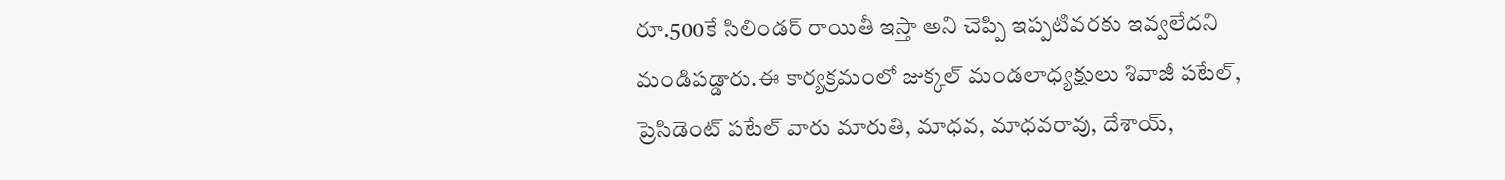రూ.500కే సిలిండర్ రాయితీ ఇస్తా అని చెప్పి ఇప్పటివరకు ఇవ్వలేదని మండిపడ్డారు.ఈ కార్యక్రమంలో జుక్కల్ మండలాధ్యక్షులు శివాజీ పటేల్, ప్రెసిడెంట్ పటేల్ వారు మారుతి, మాధవ, మాధవరావు, దేశాయ్,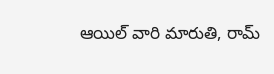ఆయిల్ వారి మారుతి, రామ్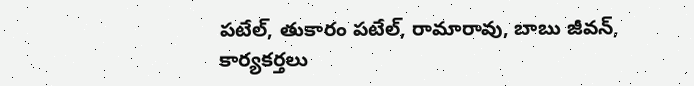పటేల్, తుకారం పటేల్, రామారావు, బాబు జీవన్, కార్యకర్తలు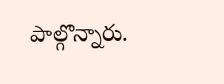పాల్గొన్నారు.